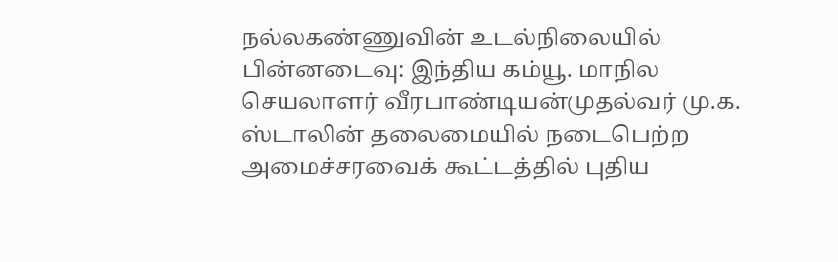நல்லகண்ணுவின் உடல்நிலையில் பின்னடைவு: இந்திய கம்யூ. மாநில செயலாளர் வீரபாண்டியன்முதல்வர் மு.க. ஸ்டாலின் தலைமையில் நடைபெற்ற அமைச்சரவைக் கூட்டத்தில் புதிய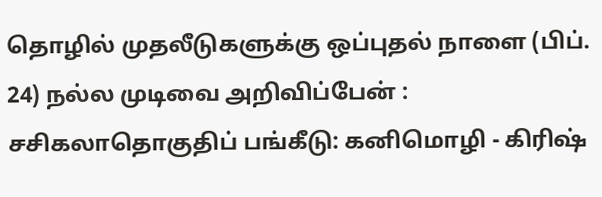தொழில் முதலீடுகளுக்கு ஒப்புதல் நாளை (பிப். 24) நல்ல முடிவை அறிவிப்பேன் : சசிகலாதொகுதிப் பங்கீடு: கனிமொழி - கிரிஷ்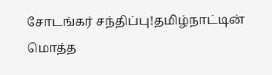சோடங்கர் சந்திப்பு!தமிழ்நாட்டின் மொத்த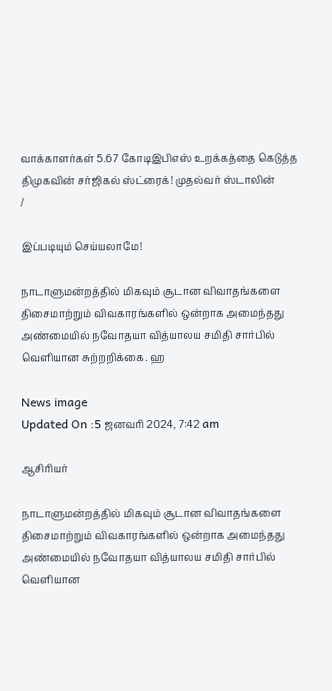வாக்காளர்கள் 5.67 கோடிஇபிஎஸ் உறக்கத்தை கெடுத்த திமுகவின் சர்ஜிகல் ஸ்ட்ரைக்! முதல்வர் ஸ்டாலின்
/

இப்படியும் செய்யலாமே!

நாடாளுமன்றத்தில் மிகவும் சூடான விவாதங்களை திசைமாற்றும் விவகாரங்களில் ஒன்றாக அமைந்தது அண்மையில் நவோதயா வித்யாலய சமிதி சார்பில் வெளியான சுற்றறிக்கை. ஹ

News image
Updated On :5 ஜனவரி 2024, 7:42 am

ஆசிரியர்

நாடாளுமன்றத்தில் மிகவும் சூடான விவாதங்களை திசைமாற்றும் விவகாரங்களில் ஒன்றாக அமைந்தது அண்மையில் நவோதயா வித்யாலய சமிதி சார்பில் வெளியான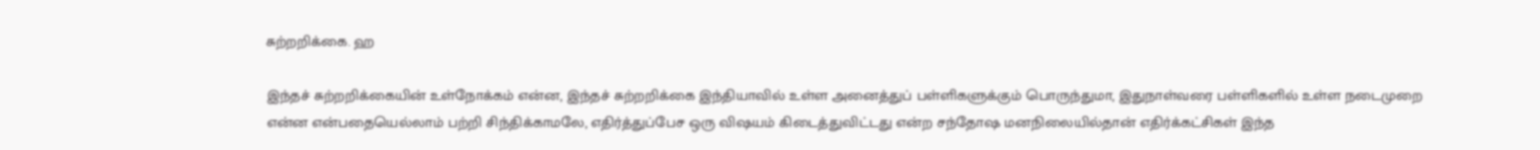சுற்றறிக்கை. ஹ

இந்தச் சுற்றறிக்கையின் உள்நோக்கம் என்ன, இந்தச் சுற்றறிக்கை இந்தியாவில் உள்ள அனைத்துப் பள்ளிகளுக்கும் பொருந்துமா, இதுநாள்வரை பள்ளிகளில் உள்ள நடைமுறை என்ன என்பதையெல்லாம் பற்றி சிந்திக்காமலே, எதிர்த்துப்பேச ஒரு விஷயம் கிடைத்துவிட்டது என்ற சந்தோஷ மனநிலையில்தான் எதிர்க்கட்சிகள் இந்த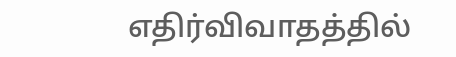எதிர்விவாதத்தில்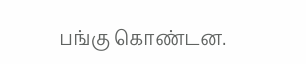பங்கு கொண்டன.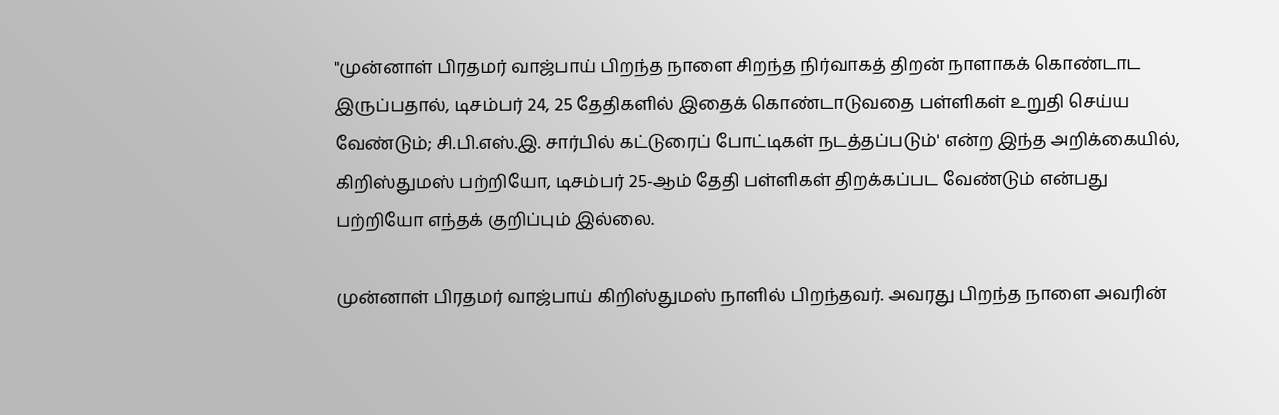"முன்னாள் பிரதமர் வாஜ்பாய் பிறந்த நாளை சிறந்த நிர்வாகத் திறன் நாளாகக் கொண்டாட இருப்பதால், டிசம்பர் 24, 25 தேதிகளில் இதைக் கொண்டாடுவதை பள்ளிகள் உறுதி செய்ய வேண்டும்; சி.பி.எஸ்.இ. சார்பில் கட்டுரைப் போட்டிகள் நடத்தப்படும்' என்ற இந்த அறிக்கையில், கிறிஸ்துமஸ் பற்றியோ, டிசம்பர் 25-ஆம் தேதி பள்ளிகள் திறக்கப்பட வேண்டும் என்பது பற்றியோ எந்தக் குறிப்பும் இல்லை.

முன்னாள் பிரதமர் வாஜ்பாய் கிறிஸ்துமஸ் நாளில் பிறந்தவர். அவரது பிறந்த நாளை அவரின்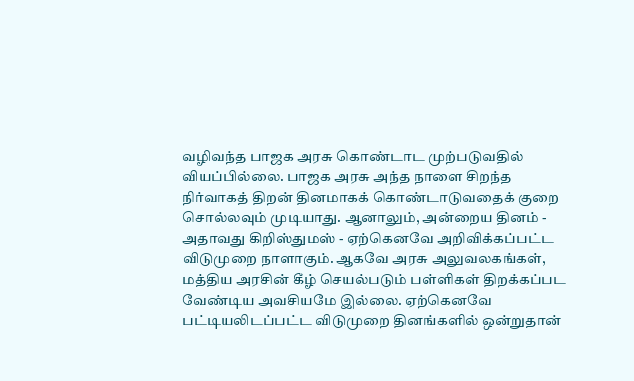வழிவந்த பாஜக அரசு கொண்டாட முற்படுவதில் வியப்பில்லை. பாஜக அரசு அந்த நாளை சிறந்த நிர்வாகத் திறன் தினமாகக் கொண்டாடுவதைக் குறை சொல்லவும் முடியாது. ஆனாலும், அன்றைய தினம் - அதாவது கிறிஸ்துமஸ் - ஏற்கெனவே அறிவிக்கப்பட்ட விடுமுறை நாளாகும். ஆகவே அரசு அலுவலகங்கள், மத்திய அரசின் கீழ் செயல்படும் பள்ளிகள் திறக்கப்பட வேண்டிய அவசியமே இல்லை. ஏற்கெனவே பட்டியலிடப்பட்ட விடுமுறை தினங்களில் ஒன்றுதான்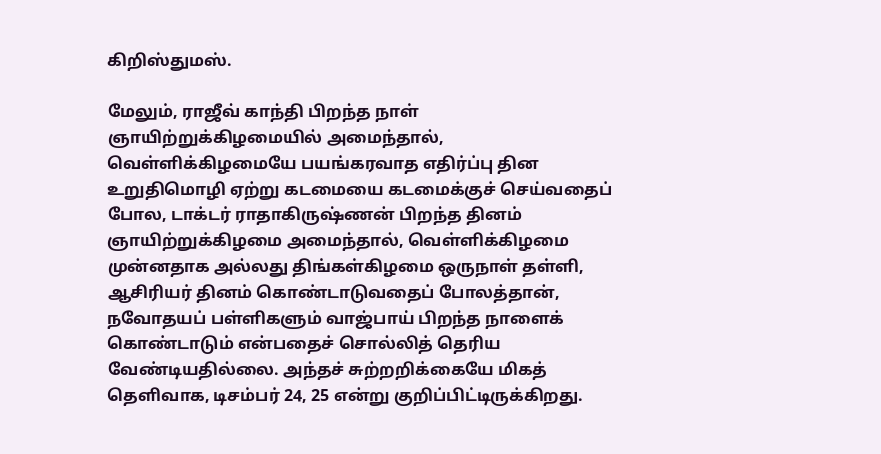கிறிஸ்துமஸ்.

மேலும், ராஜீவ் காந்தி பிறந்த நாள் ஞாயிற்றுக்கிழமையில் அமைந்தால், வெள்ளிக்கிழமையே பயங்கரவாத எதிர்ப்பு தின உறுதிமொழி ஏற்று கடமையை கடமைக்குச் செய்வதைப் போல, டாக்டர் ராதாகிருஷ்ணன் பிறந்த தினம் ஞாயிற்றுக்கிழமை அமைந்தால், வெள்ளிக்கிழமை முன்னதாக அல்லது திங்கள்கிழமை ஒருநாள் தள்ளி, ஆசிரியர் தினம் கொண்டாடுவதைப் போலத்தான், நவோதயப் பள்ளிகளும் வாஜ்பாய் பிறந்த நாளைக் கொண்டாடும் என்பதைச் சொல்லித் தெரிய வேண்டியதில்லை. அந்தச் சுற்றறிக்கையே மிகத் தெளிவாக, டிசம்பர் 24, 25 என்று குறிப்பிட்டிருக்கிறது.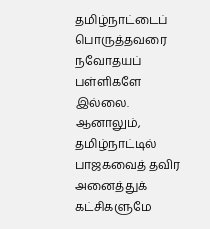தமிழ்நாட்டைப் பொருத்தவரை நவோதயப் பள்ளிகளே இல்லை. ஆனாலும், தமிழ்நாட்டில் பாஜகவைத் தவிர அனைத்துக் கட்சிகளுமே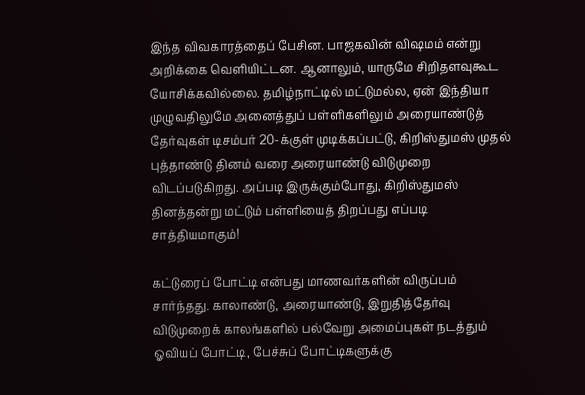இந்த விவகாரத்தைப் பேசின. பாஜகவின் விஷமம் என்று அறிக்கை வெளியிட்டன. ஆனாலும், யாருமே சிறிதளவுகூட யோசிக்கவில்லை. தமிழ்நாட்டில் மட்டுமல்ல, ஏன் இந்தியா முழுவதிலுமே அனைத்துப் பள்ளிகளிலும் அரையாண்டுத் தேர்வுகள் டிசம்பர் 20-க்குள் முடிக்கப்பட்டு, கிறிஸ்துமஸ் முதல் புத்தாண்டு தினம் வரை அரையாண்டு விடுமுறை விடப்படுகிறது. அப்படி இருக்கும்போது, கிறிஸ்துமஸ் தினத்தன்று மட்டும் பள்ளியைத் திறப்பது எப்படி சாத்தியமாகும்!

கட்டுரைப் போட்டி என்பது மாணவர்களின் விருப்பம் சார்ந்தது. காலாண்டு, அரையாண்டு, இறுதித்தேர்வு விடுமுறைக் காலங்களில் பல்வேறு அமைப்புகள் நடத்தும் ஓவியப் போட்டி, பேச்சுப் போட்டிகளுக்கு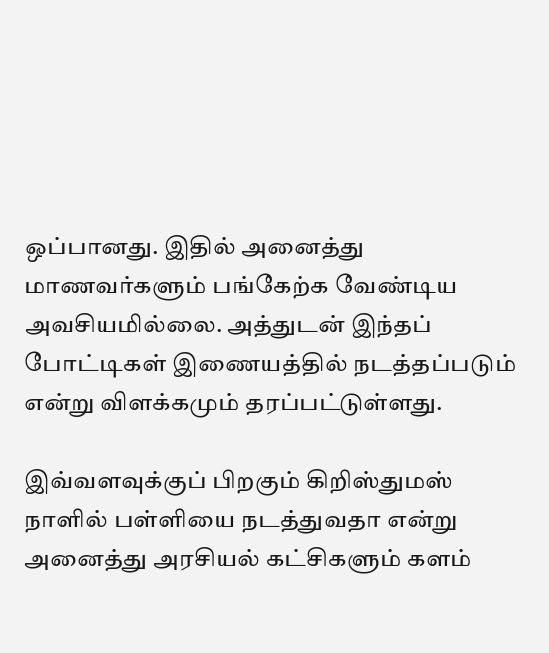ஒப்பானது. இதில் அனைத்து மாணவர்களும் பங்கேற்க வேண்டிய அவசியமில்லை. அத்துடன் இந்தப் போட்டிகள் இணையத்தில் நடத்தப்படும் என்று விளக்கமும் தரப்பட்டுள்ளது.

இவ்வளவுக்குப் பிறகும் கிறிஸ்துமஸ் நாளில் பள்ளியை நடத்துவதா என்று அனைத்து அரசியல் கட்சிகளும் களம்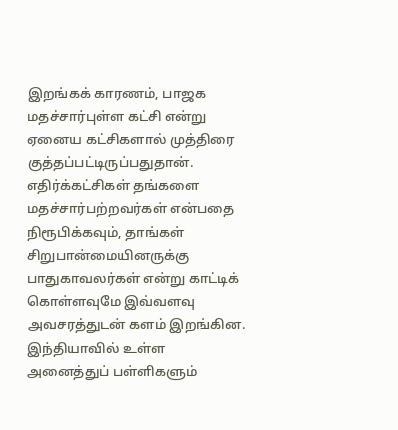இறங்கக் காரணம், பாஜக மதச்சார்புள்ள கட்சி என்று ஏனைய கட்சிகளால் முத்திரை குத்தப்பட்டிருப்பதுதான். எதிர்க்கட்சிகள் தங்களை மதச்சார்பற்றவர்கள் என்பதை நிரூபிக்கவும், தாங்கள் சிறுபான்மையினருக்கு பாதுகாவலர்கள் என்று காட்டிக் கொள்ளவுமே இவ்வளவு அவசரத்துடன் களம் இறங்கின. இந்தியாவில் உள்ள அனைத்துப் பள்ளிகளும்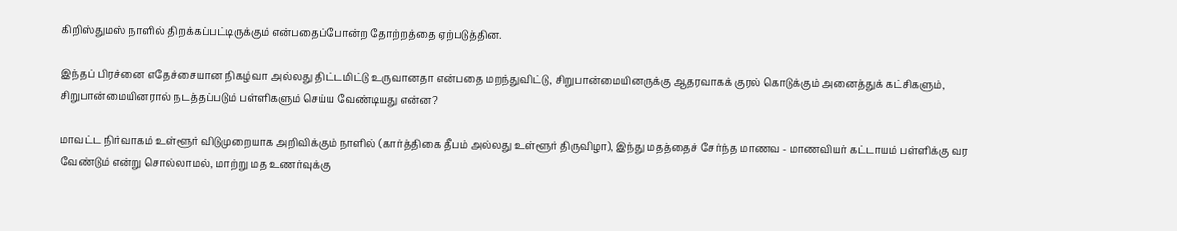கிறிஸ்துமஸ் நாளில் திறக்கப்பட்டிருக்கும் என்பதைப்போன்ற தோற்றத்தை ஏற்படுத்தின.

இந்தப் பிரச்னை எதேச்சையான நிகழ்வா அல்லது திட்டமிட்டு உருவானதா என்பதை மறந்துவிட்டு, சிறுபான்மையினருக்கு ஆதரவாகக் குரல் கொடுக்கும் அனைத்துக் கட்சிகளும், சிறுபான்மையினரால் நடத்தப்படும் பள்ளிகளும் செய்ய வேண்டியது என்ன?

மாவட்ட நிர்வாகம் உள்ளூர் விடுமுறையாக அறிவிக்கும் நாளில் (கார்த்திகை தீபம் அல்லது உள்ளூர் திருவிழா), இந்து மதத்தைச் சேர்ந்த மாணவ - மாணவியர் கட்டாயம் பள்ளிக்கு வர வேண்டும் என்று சொல்லாமல், மாற்று மத உணர்வுக்கு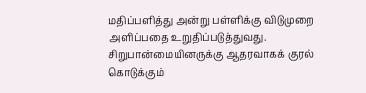மதிப்பளித்து அன்று பள்ளிக்கு விடுமுறை அளிப்பதை உறுதிப்படுத்துவது. சிறுபான்மையினருக்கு ஆதரவாகக் குரல் கொடுக்கும்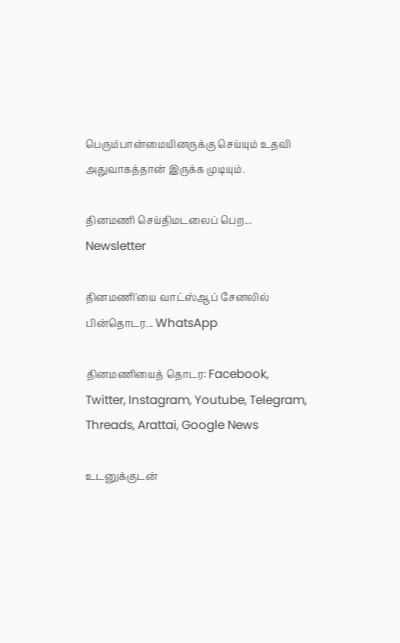பெரும்பான்மையினருக்கு செய்யும் உதவி அதுவாகத்தான் இருக்க முடியும்.

தினமணி செய்திமடலைப் பெற... Newsletter

தினமணி'யை வாட்ஸ்ஆப் சேனலில் பின்தொடர... WhatsApp

தினமணியைத் தொடர: Facebook, Twitter, Instagram, Youtube, Telegram, Threads, Arattai, Google News

உடனுக்குடன்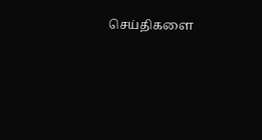செய்திகளை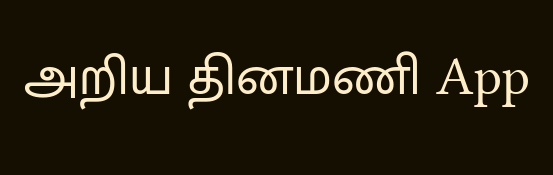அறிய தினமணி App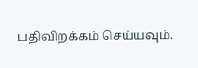பதிவிறக்கம் செய்யவும்.